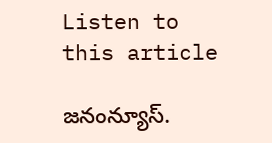Listen to this article

జనంన్యూస్.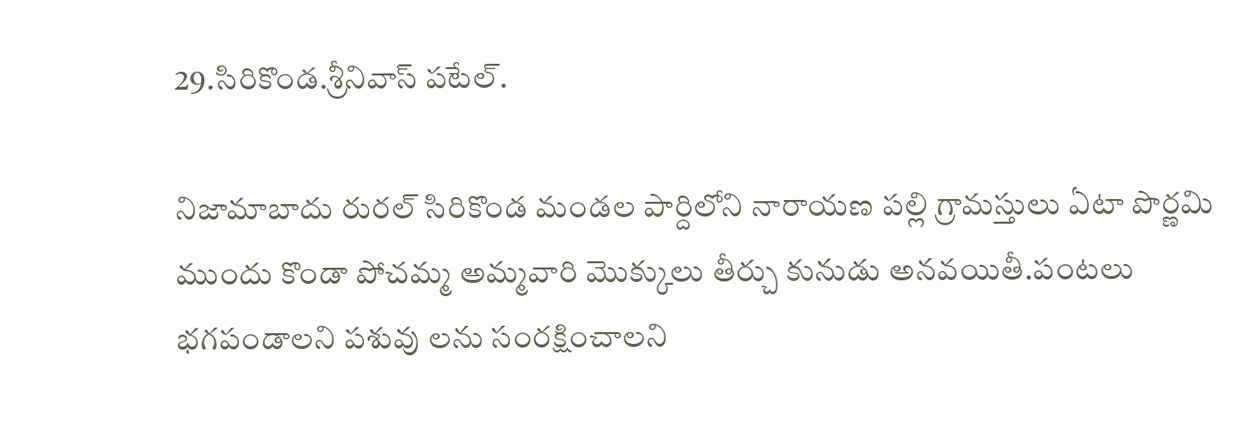29.సిరికొండ.శ్రీనివాస్ పటేల్.

నిజామాబాదు రురల్ సిరికొండ మండల పార్దిలోని నారాయణ పల్లి గ్రామస్తులు ఏటా పొర్ణమి ముందు కొండా పోచమ్మ అమ్మవారి మొక్కులు తీర్చు కునుడు అనవయితీ.పంటలు భగపండాలని పశువు లను సంరక్షించాలని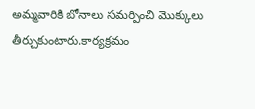అమ్మవారికి బోనాలు సమర్పించి మొక్కులు తీర్చుకుంటారు.కార్యక్రమం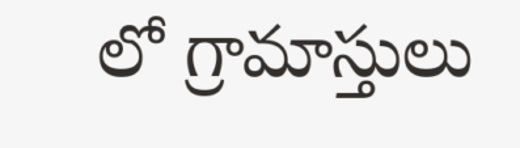లో గ్రామాస్తులు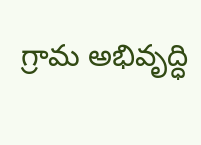గ్రామ అభివృద్ధి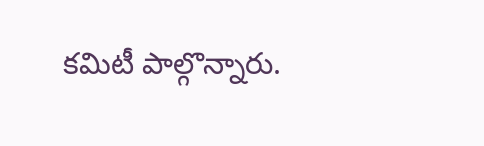కమిటీ పాల్గొన్నారు.